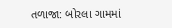તળાજા: બોરલા ગામમાં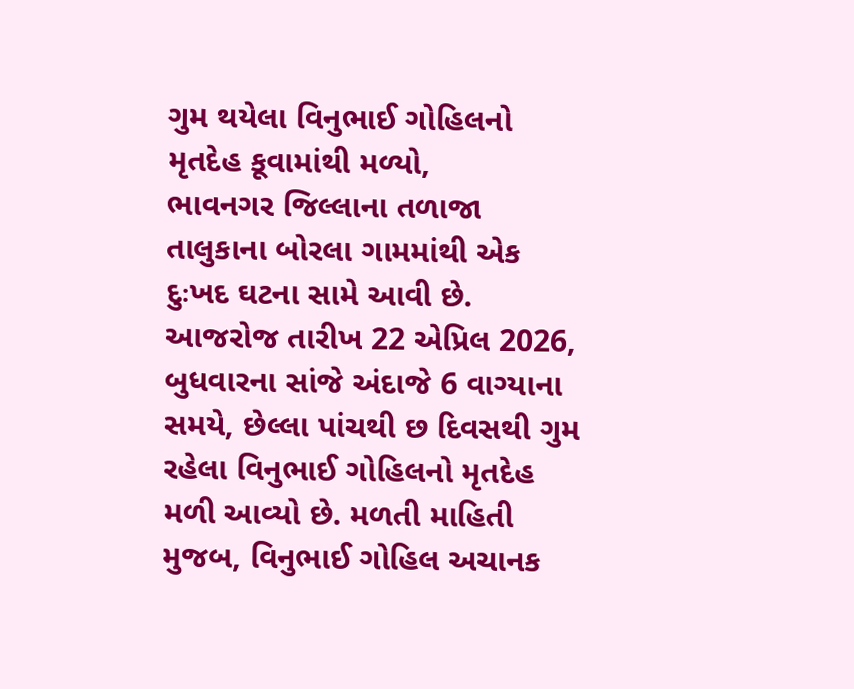ગુમ થયેલા વિનુભાઈ ગોહિલનો મૃતદેહ કૂવામાંથી મળ્યો,
ભાવનગર જિલ્લાના તળાજા તાલુકાના બોરલા ગામમાંથી એક દુઃખદ ઘટના સામે આવી છે. આજરોજ તારીખ 22 એપ્રિલ 2026, બુધવારના સાંજે અંદાજે 6 વાગ્યાના સમયે, છેલ્લા પાંચથી છ દિવસથી ગુમ રહેલા વિનુભાઈ ગોહિલનો મૃતદેહ મળી આવ્યો છે. મળતી માહિતી મુજબ, વિનુભાઈ ગોહિલ અચાનક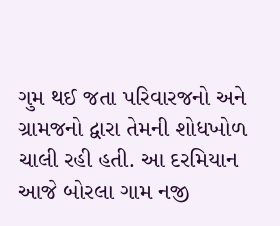ગુમ થઈ જતા પરિવારજનો અને ગ્રામજનો દ્વારા તેમની શોધખોળ ચાલી રહી હતી. આ દરમિયાન આજે બોરલા ગામ નજી